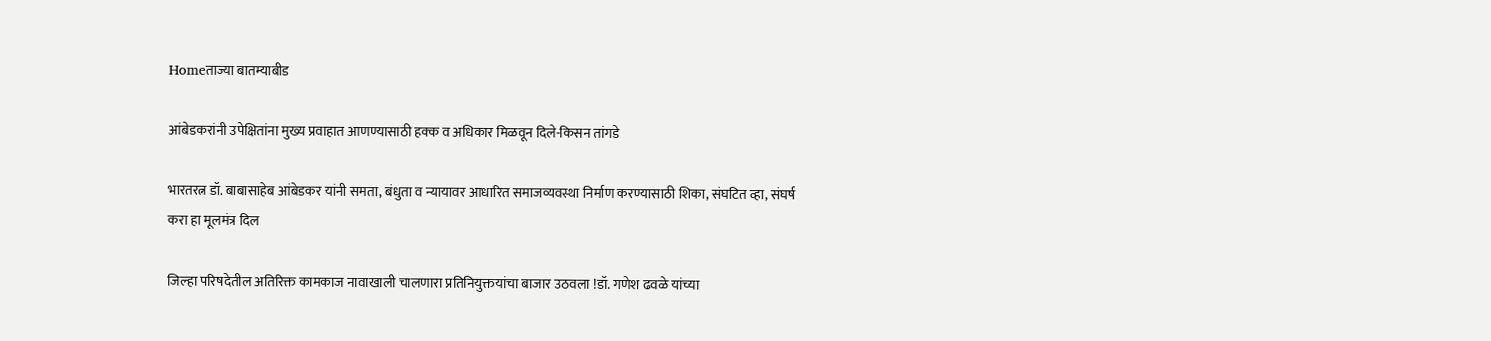Homeताज्या बातम्याबीड

आंबेडकरांनी उपेक्षितांना मुख्य प्रवाहात आणण्यासाठी हक्क व अधिकार मिळवून दिले-किसन तांगडे

भारतरत्न डॉ. बाबासाहेब आंबेडकर यांनी समता, बंधुता व न्यायावर आधारित समाजव्यवस्था निर्माण करण्यासाठी शिका, संघटित व्हा, संघर्ष करा हा मूलमंत्र दिल

जिल्हा परिषदेतील अतिरिक्त कामकाज नावाखाली चालणारा प्रतिनियुक्तयांचा बाजार उठवला !डॉ. गणेश ढवळे यांच्या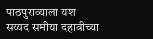पाठपुराव्याला यश
सय्यद समीया दहावीच्या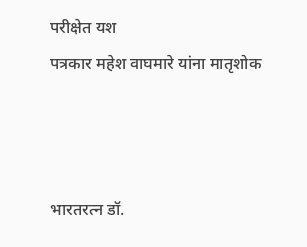परीक्षेत यश
पत्रकार महेश वाघमारे यांना मातृशोक



भारतरत्न डॉ.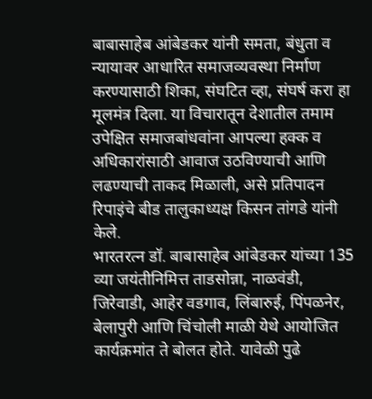बाबासाहेब आंबेडकर यांनी समता, बंधुता व न्यायावर आधारित समाजव्यवस्था निर्माण करण्यासाठी शिका, संघटित व्हा, संघर्ष करा हा मूलमंत्र दिला. या विचारातून देशातील तमाम उपेक्षित समाजबांधवांना आपल्या हक्क व अधिकारांसाठी आवाज उठविण्याची आणि लढण्याची ताकद मिळाली, असे प्रतिपादन रिपाइंचे बीड तालुकाध्यक्ष किसन तांगडे यांनी केले.
भारतरत्न डॉ. बाबासाहेब आंबेडकर यांच्या 135 व्या जयंतीनिमित्त ताडसोन्ना, नाळवंडी, जिरेवाडी, आहेर वडगाव, लिंबारुई, पिंपळनेर, बेलापुरी आणि चिंचोली माळी येथे आयोजित कार्यक्रमांत ते बोलत होते. यावेळी पुढे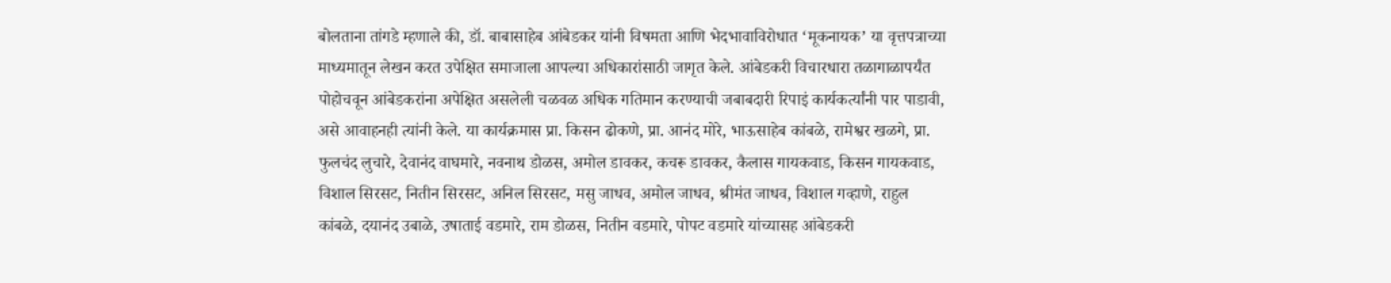बोलताना तांगडे म्हणाले की, डॉ. बाबासाहेब आंबेडकर यांनी विषमता आणि भेदभावाविरोधात ‘मूकनायक’ या वृत्तपत्राच्या माध्यमातून लेखन करत उपेक्षित समाजाला आपल्या अधिकारांसाठी जागृत केले. आंबेडकरी विचारधारा तळागाळापर्यंत पोहोचवून आंबेडकरांना अपेक्षित असलेली चळवळ अधिक गतिमान करण्याची जबाबदारी रिपाइं कार्यकर्त्यांनी पार पाडावी, असे आवाहनही त्यांनी केले. या कार्यक्रमास प्रा. किसन ढोकणे, प्रा. आनंद मोरे, भाऊसाहेब कांबळे, रामेश्वर खळगे, प्रा. फुलचंद लुचारे, देवानंद वाघमारे, नवनाथ डोळस, अमोल डावकर, कचरू डावकर, कैलास गायकवाड, किसन गायकवाड, विशाल सिरसट, नितीन सिरसट, अनिल सिरसट, मसु जाधव, अमोल जाधव, श्रीमंत जाधव, विशाल गव्हाणे, राहुल कांबळे, दयानंद उबाळे, उषाताई वडमारे, राम डोळस, नितीन वडमारे, पोपट वडमारे यांच्यासह आंबेडकरी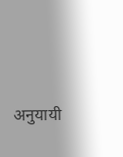अनुयायी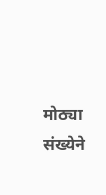मोठ्या संख्येने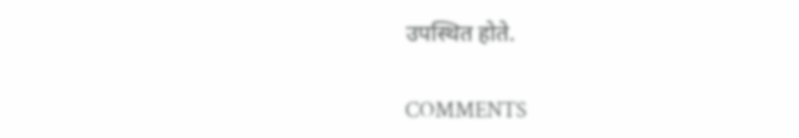उपस्थित होते.

COMMENTS